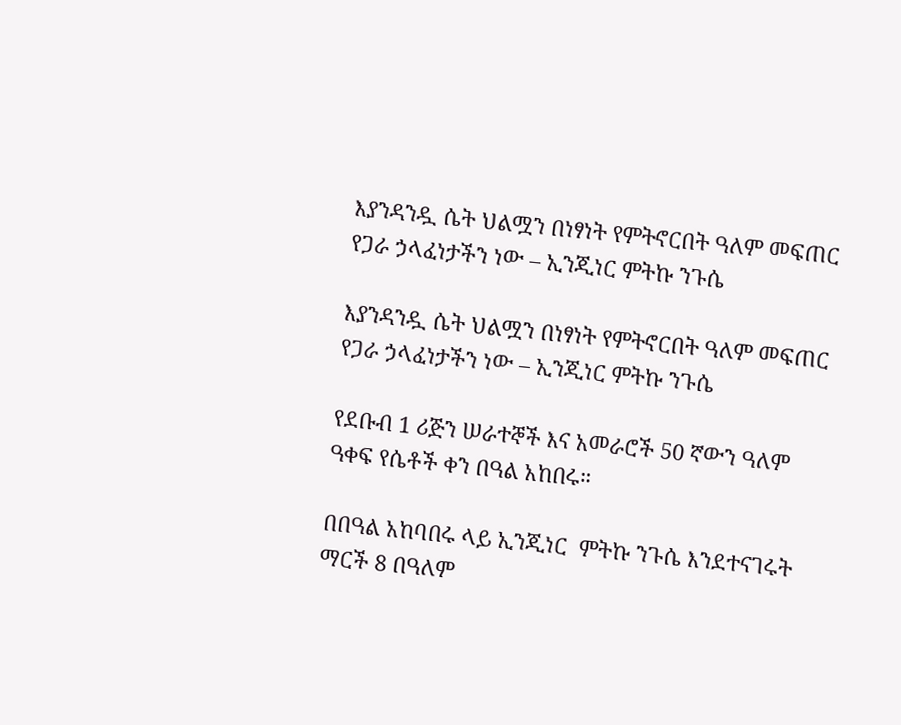እያንዳንዷ ሴት ህልሟን በነፃነት የምትኖርበት ዓለም መፍጠር የጋራ ኃላፈነታችን ነው – ኢንጂነር ምትኩ ንጉሴ

እያንዳንዷ ሴት ህልሟን በነፃነት የምትኖርበት ዓለም መፍጠር የጋራ ኃላፈነታችን ነው – ኢንጂነር ምትኩ ንጉሴ

የደቡብ 1 ሪጅን ሠራተኞች እና አመራሮች 50 ኛውን ዓለም ዓቀፍ የሴቶች ቀን በዓል አከበሩ።

በበዓል አከባበሩ ላይ ኢንጂነር  ምትኩ ንጉሴ እንደተናገሩት ማርች 8 በዓለም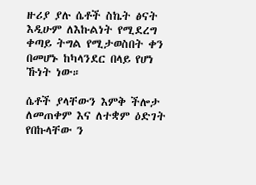ዙሪያ ያሉ ሴቶች ስኬት ፅናት እዲሁም ለእኩልነት የሚደረግ ቀጣይ ትግል የሚታወስበት ቀን በመሆኑ ከካላንደር በላይ የሆነ ኹነት ነው።

ሴቶች ያላቸውን እምቅ ችሎታ ለመጠቀም እና ለተቋም ዕድገት የበኩላቸው ን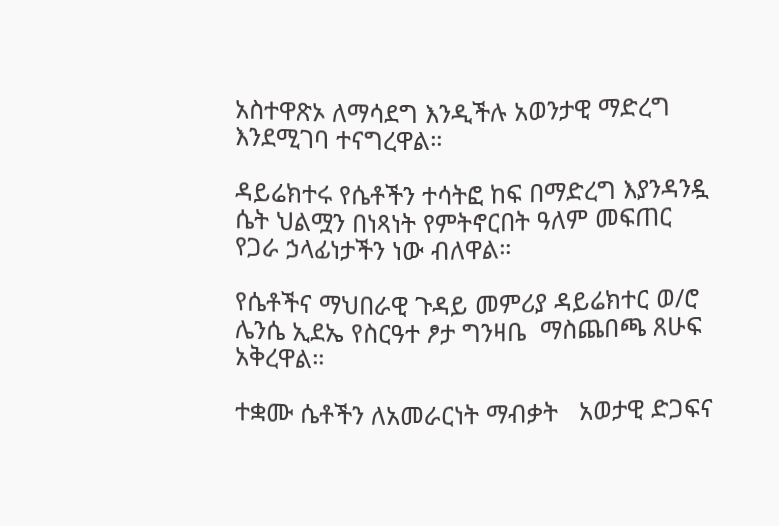አስተዋጽኦ ለማሳደግ እንዲችሉ አወንታዊ ማድረግ እንደሚገባ ተናግረዋል።

ዳይሬክተሩ የሴቶችን ተሳትፎ ከፍ በማድረግ እያንዳንዷ ሴት ህልሟን በነጻነት የምትኖርበት ዓለም መፍጠር የጋራ ኃላፊነታችን ነው ብለዋል።

የሴቶችና ማህበራዊ ጉዳይ መምሪያ ዳይሬክተር ወ/ሮ ሌንሴ ኢደኤ የስርዓተ ፆታ ግንዛቤ  ማስጨበጫ ጸሁፍ አቅረዋል።

ተቋሙ ሴቶችን ለአመራርነት ማብቃት   አወታዊ ድጋፍና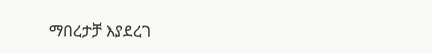ማበረታቻ እያደረገ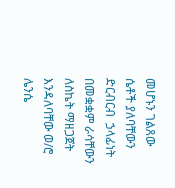መሆኑን ገልጸው ሴቶች ያለባቸውን ድርብርብ  ኃላፊነት በመቋቋም ራሳቸውን  ለስኬት ማዘጋጀት እንዳለባቸው ወ/ሮ ሌንሴ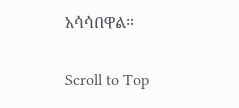አሳሳበዋል።

Scroll to Top